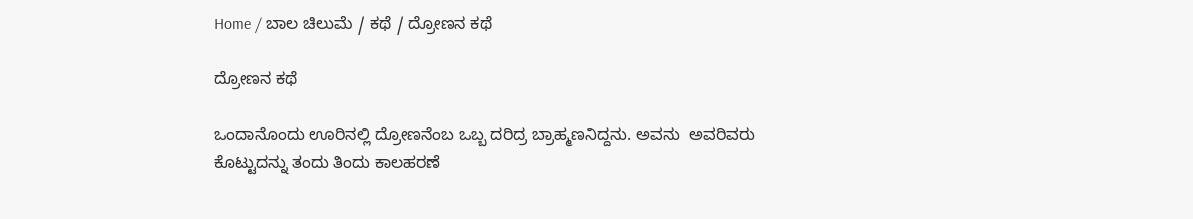Home / ಬಾಲ ಚಿಲುಮೆ / ಕಥೆ / ದ್ರೋಣನ ಕಥೆ

ದ್ರೋಣನ ಕಥೆ

ಒಂದಾನೊಂದು ಊರಿನಲ್ಲಿ ದ್ರೋಣನೆಂಬ ಒಬ್ಬ ದರಿದ್ರ ಬ್ರಾಹ್ಮಣನಿದ್ದನು. ಅವನು  ಅವರಿವರು ಕೊಟ್ಟುದನ್ನು ತಂದು ತಿಂದು ಕಾಲಹರಣೆ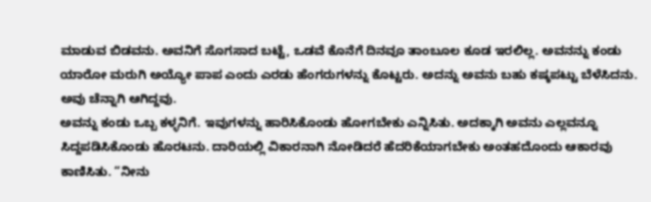ಮಾಡುವ ಬಿಡವನು. ಅವನಿಗೆ ಸೊಗಸಾದ ಬಟ್ಟೆ, ಒಡವೆ ಕೊನೆಗೆ ದಿನವೂ ತಾಂಬೂಲ ಕೂಡ ಇರಲಿಲ್ಲ. ಅವನನ್ನು ಕಂಡು ಯಾರೋ ಮರುಗಿ ಅಯ್ಯೋ ಪಾಪ ಎಂದು ಎರಡು ಹೆಂಗರುಗಳನ್ನು ಕೊಟ್ಟರು. ಅದನ್ನು ಅವನು ಬಹು ಕಷ್ಕಪಟ್ಟು ಬೆಳೆಸಿದನು. ಅವು ಚೆನ್ನಾಗಿ ಆಗಿದ್ದವು.
ಅವನ್ನು ಕಂಡು ಒಬ್ಬ ಕಳ್ಳನಿಗೆ. ಇವುಗಳನ್ನು ಹಾರಿಸಿಕೊಂಡು ಹೋಗಬೇಕು ಎನ್ನಿಸಿತು. ಅದಕ್ಕಾಗಿ ಅವನು ಎಲ್ಲವನ್ನೂ ಸಿದ್ದಪಡಿಸಿಕೊಂಡು ಹೊರಟನು. ದಾರಿಯಲ್ಲಿ ವಿಕಾರನಾಗಿ ನೋಡಿದರೆ ಹೆದರಿಕೆಯಾಗಬೇಕು ಅಂತಹದೊಂದು ಆಕಾರವು ಕಾಣಿಸಿತು. “ನೀನು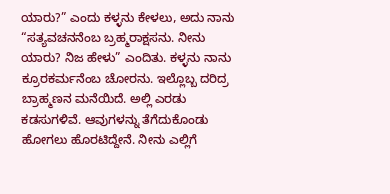ಯಾರು?” ಎಂದು ಕಳ್ಳನು ಕೇಳಲು, ಅದು ನಾನು “ಸತ್ಯವಚನನೆಂಬ ಬ್ರಹ್ಮರಾಕ್ಷಸನು. ನೀನು ಯಾರು? ನಿಜ ಹೇಳು” ಎಂದಿತು. ಕಳ್ಳನು ನಾನು ಕ್ರೂರಕರ್ಮನೆಂಬ ಚೋರನು. ಇಲ್ಲೊಬ್ಬ ದರಿದ್ರ ಬ್ರಾಹ್ಮಣನ ಮನೆಯಿದೆ. ಅಲ್ಲಿ ಎರಡು ಕಡಸುಗಳಿವೆ. ಆವುಗಳನ್ನು ತೆಗೆದುಕೊಂಡು ಹೋಗಲು ಹೊರಟಿದ್ದೇನೆ. ನೀನು ಎಲ್ಲಿಗೆ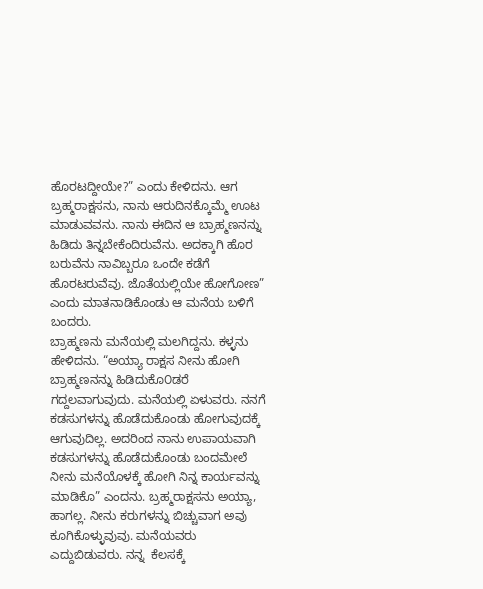ಹೊರಟದ್ದೀಯೇ?” ಎಂದು ಕೇಳಿದನು. ಆಗ ಬ್ರಹ್ಮರಾಕ್ಷಸನು, ನಾನು ಆರುದಿನಕ್ಕೊಮ್ಮೆ ಊಟ ಮಾಡುವವನು. ನಾನು ಈದಿನ ಆ ಬ್ರಾಹ್ಮಣನನ್ನು ಹಿಡಿದು ತಿನ್ನಬೇಕೆಂದಿರುವೆನು. ಅದಕ್ಕಾಗಿ ಹೊರ ಬರುವೆನು ನಾವಿಬ್ಬರೂ ಒಂದೇ ಕಡೆಗೆ ಹೊರಟರುವೆವು. ಜೊತೆಯಲ್ಲಿಯೇ ಹೋಗೋಣ” ಎಂದು ಮಾತನಾಡಿಕೊಂಡು ಆ ಮನೆಯ ಬಳಿಗೆ ಬಂದರು.
ಬ್ರಾಹ್ಮಣನು ಮನೆಯಲ್ಲಿ ಮಲಗಿದ್ದನು. ಕಳ್ಳನು ಹೇಳಿದನು. “ಅಯ್ಯಾ ರಾಕ್ಷಸ ನೀನು ಹೋಗಿ ಬ್ರಾಹ್ಮಣನನ್ನು ಹಿಡಿದುಕೊ೦ಡರೆ ಗದ್ದಲವಾಗುವುದು. ಮನೆಯಲ್ಲಿ ಏಳುವರು. ನನಗೆ ಕಡಸುಗಳನ್ನು ಹೊಡೆದುಕೊಂಡು ಹೋಗುವುದಕ್ಕೆ ಆಗುವುದಿಲ್ಲ. ಅದರಿಂದ ನಾನು ಉಪಾಯವಾಗಿ ಕಡಸುಗಳನ್ನು ಹೊಡೆದುಕೊಂಡು ಬಂದಮೇಲೆ ನೀನು ಮನೆಯೊಳಕ್ಕೆ ಹೋಗಿ ನಿನ್ನ ಕಾರ್ಯವನ್ನು ಮಾಡಿಕೊ” ಎಂದನು. ಬ್ರಹ್ಮರಾಕ್ಷಸನು ಅಯ್ಯಾ, ಹಾಗಲ್ಲ. ನೀನು ಕರುಗಳನ್ನು ಬಿಚ್ಚುವಾಗ ಅವು ಕೂಗಿಕೊಳ್ಳುವುವು. ಮನೆಯವರು ಎದ್ದುಬಿಡುವರು. ನನ್ನ  ಕೆಲಸಕ್ಕೆ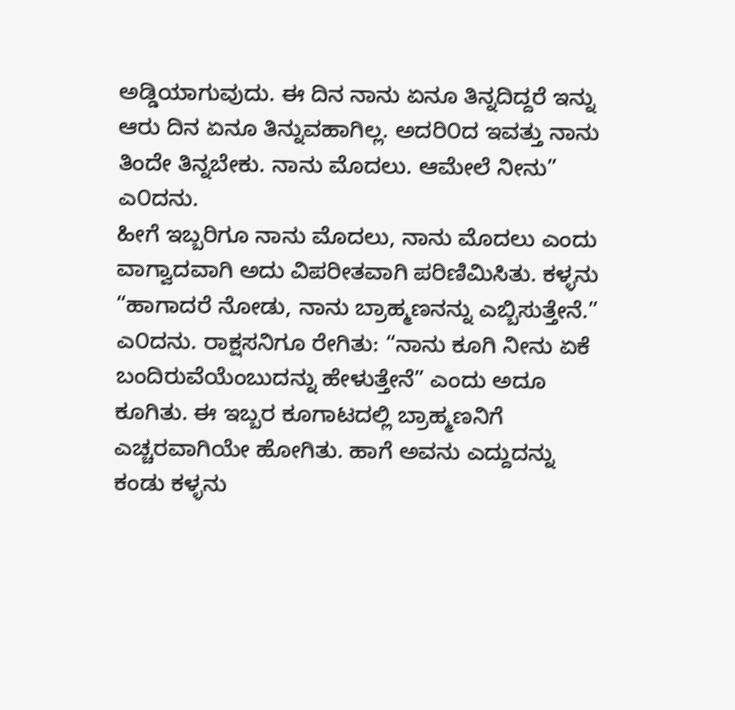ಅಡ್ಡಿಯಾಗುವುದು. ಈ ದಿನ ನಾನು ಏನೂ ತಿನ್ನದಿದ್ದರೆ ಇನ್ನು ಆರು ದಿನ ಏನೂ ತಿನ್ನುವಹಾಗಿಲ್ಲ. ಅದರಿ೦ದ ಇವತ್ತು ನಾನು ತಿಂದೇ ತಿನ್ನಬೇಕು. ನಾನು ಮೊದಲು. ಆಮೇಲೆ ನೀನು” ಎ೦ದನು.
ಹೀಗೆ ಇಬ್ಬರಿಗೂ ನಾನು ಮೊದಲು, ನಾನು ಮೊದಲು ಎಂದು ವಾಗ್ವಾದವಾಗಿ ಅದು ವಿಪರೀತವಾಗಿ ಪರಿಣಿಮಿಸಿತು. ಕಳ್ಳನು “ಹಾಗಾದರೆ ನೋಡು, ನಾನು ಬ್ರಾಹ್ಮಣನನ್ನು ಎಬ್ಬಿಸುತ್ತೇನೆ.” ಎ೦ದನು. ರಾಕ್ಷಸನಿಗೂ ರೇಗಿತು: “ನಾನು ಕೂಗಿ ನೀನು ಏಕೆ ಬಂದಿರುವೆಯೆಂಬುದನ್ನು ಹೇಳುತ್ತೇನೆ” ಎಂದು ಅದೂ ಕೂಗಿತು. ಈ ಇಬ್ಬರ ಕೂಗಾಟದಲ್ಲಿ ಬ್ರಾಹ್ಮಣನಿಗೆ ಎಚ್ಚರವಾಗಿಯೇ ಹೋಗಿತು. ಹಾಗೆ ಅವನು ಎದ್ದುದನ್ನು ಕಂಡು ಕಳ್ಳನು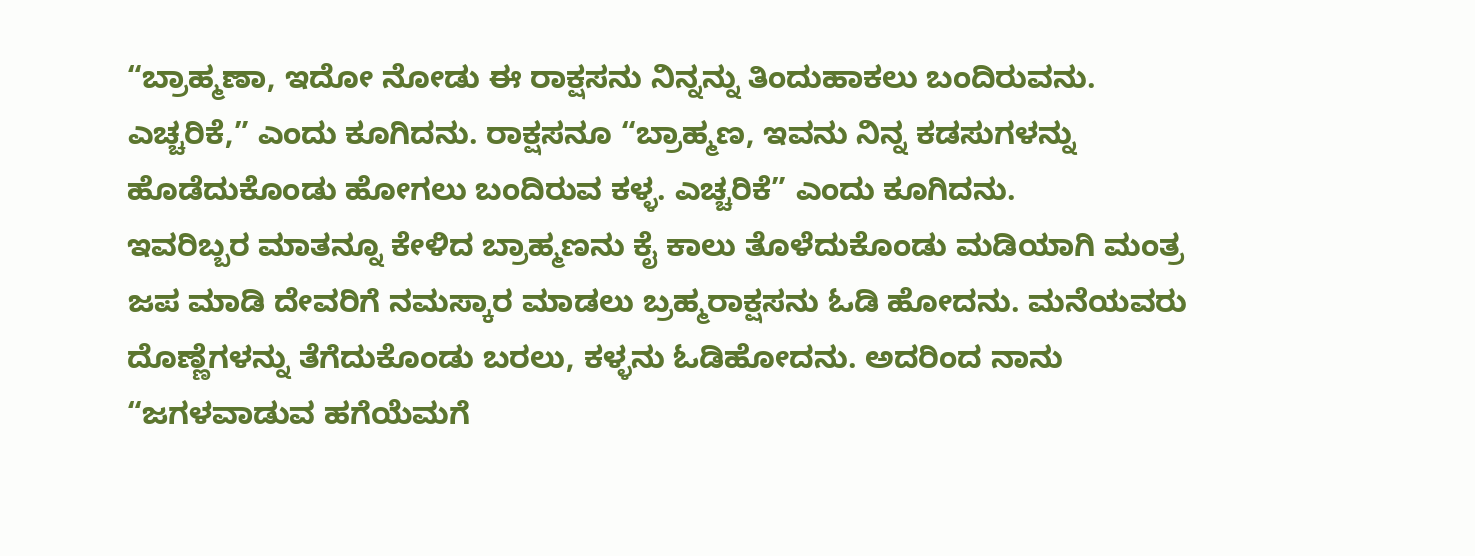“ಬ್ರಾಹ್ಮಣಾ, ಇದೋ ನೋಡು ಈ ರಾಕ್ಷಸನು ನಿನ್ನನ್ನು ತಿಂದುಹಾಕಲು ಬಂದಿರುವನು. ಎಚ್ಚರಿಕೆ,” ಎಂದು ಕೂಗಿದನು. ರಾಕ್ಷಸನೂ “ಬ್ರಾಹ್ಮಣ, ಇವನು ನಿನ್ನ ಕಡಸುಗಳನ್ನು ಹೊಡೆದುಕೊಂಡು ಹೋಗಲು ಬಂದಿರುವ ಕಳ್ಳ. ಎಚ್ಚರಿಕೆ” ಎಂದು ಕೂಗಿದನು.
ಇವರಿಬ್ಬರ ಮಾತನ್ನೂ ಕೇಳಿದ ಬ್ರಾಹ್ಮಣನು ಕೈ ಕಾಲು ತೊಳೆದುಕೊಂಡು ಮಡಿಯಾಗಿ ಮಂತ್ರ ಜಪ ಮಾಡಿ ದೇವರಿಗೆ ನಮಸ್ಕಾರ ಮಾಡಲು ಬ್ರಹ್ಮರಾಕ್ಷಸನು ಓಡಿ ಹೋದನು. ಮನೆಯವರು ದೊಣ್ಣೆಗಳನ್ನು ತೆಗೆದುಕೊಂಡು ಬರಲು, ಕಳ್ಳನು ಓಡಿಹೋದನು. ಅದರಿಂದ ನಾನು “ಜಗಳವಾಡುವ ಹಗೆಯೆಮಗೆ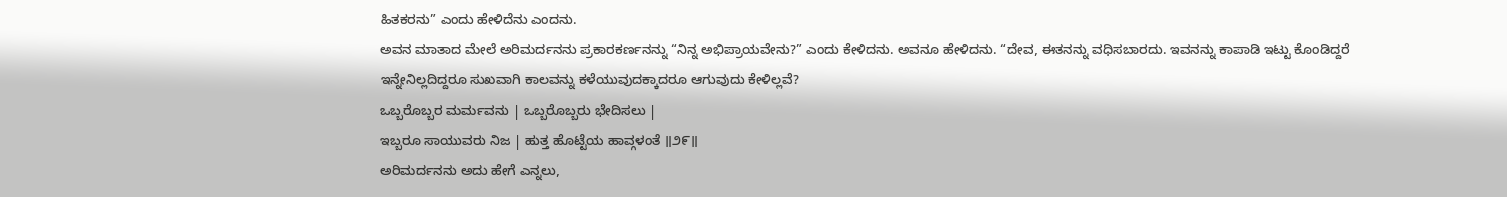ಹಿತಕರನು” ಎಂದು ಹೇಳಿದೆನು ಎಂದನು.
ಅವನ ಮಾತಾದ ಮೇಲೆ ಅರಿಮರ್ದನನು ಪ್ರಕಾರಕರ್ಣನನ್ನು “ನಿನ್ನ ಅಭಿಪ್ರಾಯವೇನು?” ಎಂದು ಕೇಳಿದನು. ಅವನೂ ಹೇಳಿದನು. “ದೇವ, ಈತನನ್ನು ವಧಿಸಬಾರದು. ಇವನನ್ನು ಕಾಪಾಡಿ ಇಟ್ಟು ಕೊಂಡಿದ್ದರೆ ಇನ್ನೇನಿಲ್ಲದಿದ್ದರೂ ಸುಖವಾಗಿ ಕಾಲವನ್ನು ಕಳೆಯುವುದಕ್ಕಾದರೂ ಆಗುವುದು ಕೇಳಿಲ್ಲವೆ?
ಒಬ್ಬರೊಬ್ಬರ ಮರ್ಮವನು | ಒಬ್ಬರೊಬ್ಬರು ಭೇದಿಸಲು |
ಇಬ್ಬರೂ ಸಾಯುವರು ನಿಜ | ಹುತ್ತ ಹೊಟ್ಟೆಯ ಹಾವ್ಗಳಂತೆ ॥೨೯॥
ಅರಿಮರ್ದನನು ಅದು ಹೇಗೆ ಎನ್ನಲು,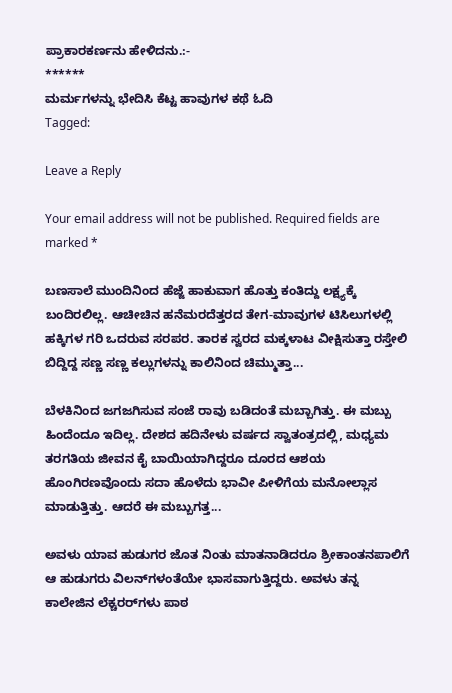ಪ್ರಾಕಾರಕರ್ಣನು ಹೇಳಿದನು.:-
******
ಮರ್ಮಗಳನ್ನು ಭೇದಿಸಿ ಕೆಟ್ಟ ಹಾವುಗಳ ಕಥೆ ಓದಿ
Tagged:

Leave a Reply

Your email address will not be published. Required fields are marked *

ಬಣಸಾಲೆ ಮುಂದಿನಿಂದ ಹೆಜ್ಜೆ ಹಾಕುವಾಗ ಹೊತ್ತು ಕಂತಿದ್ದು ಲಕ್ಷ್ಯಕ್ಕೆ ಬಂದಿರಲಿಲ್ಲ. ಆಚೀಚಿನ ಹನೆಮರದೆತ್ತರದ ತೇಗ-ಮಾವುಗಳ ಟಿಸಿಲುಗಳಲ್ಲಿ ಹಕ್ಕಿಗಳ ಗರಿ ಒದರುವ ಸರಪರ. ತಾರಕ ಸ್ವರದ ಮಕ್ಕಳಾಟ ವೀಕ್ಷಿಸುತ್ತಾ ರಸ್ತೇಲಿ ಬಿದ್ದಿದ್ದ ಸಣ್ಣ ಸಣ್ಣ ಕಲ್ಲುಗಳನ್ನು ಕಾಲಿನಿಂದ ಚಿಮ್ಮುತ್ತಾ...

ಬೆಳಕಿನಿಂದ ಜಗಜಗಿಸುವ ಸಂಜೆ ರಾವು ಬಡಿದಂತೆ ಮಬ್ಬಾಗಿತ್ತು. ಈ ಮಬ್ಬು ಹಿಂದೆಂದೂ ಇದಿಲ್ಲ. ದೇಶದ ಹದಿನೇಳು ವರ್ಷದ ಸ್ವಾತಂತ್ರದಲ್ಲಿ, ಮಧ್ಯಮ ತರಗತಿಯ ಜೀವನ ಕೈ ಬಾಯಿಯಾಗಿದ್ದರೂ ದೂರದ ಆಶಯ ಹೊಂಗಿರಣವೊಂದು ಸದಾ ಹೊಳೆದು ಭಾವೀ ಪೀಳಿಗೆಯ ಮನೋಲ್ಲಾಸ ಮಾಡುತ್ತಿತ್ತು. ಆದರೆ ಈ ಮಬ್ಬುಗತ್ತ...

ಅವಳು ಯಾವ ಹುಡುಗರ ಜೊತ ನಿಂತು ಮಾತನಾಡಿದರೂ ಶ್ರೀಕಾಂತನಪಾಲಿಗೆ ಆ ಹುಡುಗರು ವಿಲನ್‌ಗಳಂತೆಯೇ ಭಾಸವಾಗುತ್ತಿದ್ದರು. ಅವಳು ತನ್ನ ಕಾಲೇಜಿನ ಲೆಕ್ಚರರ್‌ಗಳು ಪಾಠ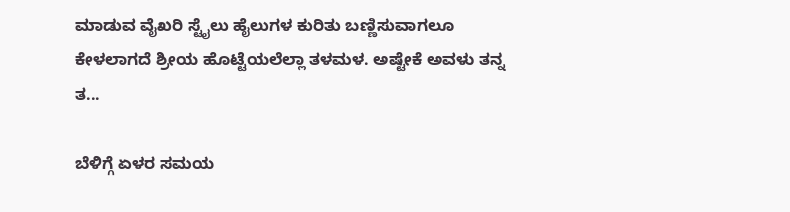ಮಾಡುವ ವೈಖರಿ ಸ್ಟೈಲು ಹೈಲುಗಳ ಕುರಿತು ಬಣ್ಣಿಸುವಾಗಲೂ ಕೇಳಲಾಗದೆ ಶ್ರೀಯ ಹೊಟ್ಟೆಯಲೆಲ್ಲಾ ತಳಮಳ. ಅಷ್ಟೇಕೆ ಅವಳು ತನ್ನ ತ...

ಬೆಳಿಗ್ಗೆ ಏಳರ ಸಮಯ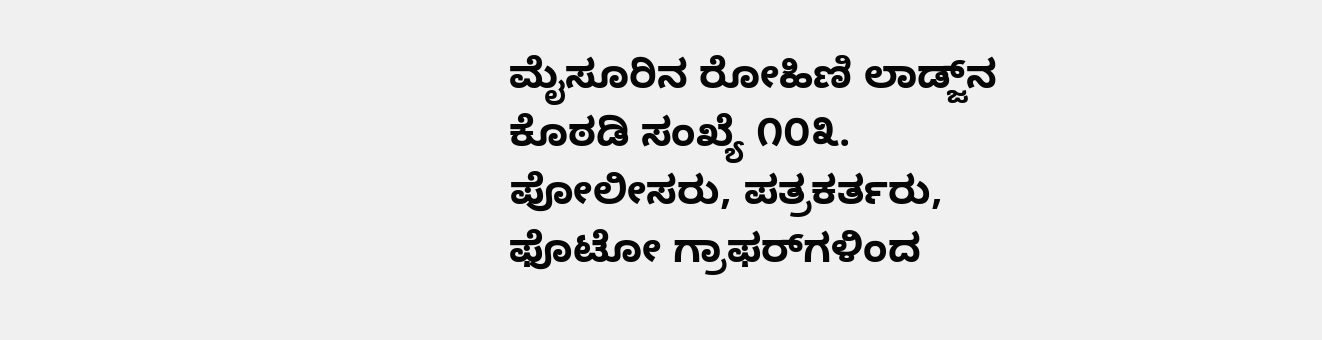ಮೈಸೂರಿನ ರೋಹಿಣಿ ಲಾಡ್ಜ್‌ನ ಕೊಠಡಿ ಸಂಖ್ಯೆ ೧೦೩. ಪೋಲೀಸರು, ಪತ್ರಕರ್ತರು, ಫೊಟೋ ಗ್ರಾಫರ್‌ಗಳಿಂದ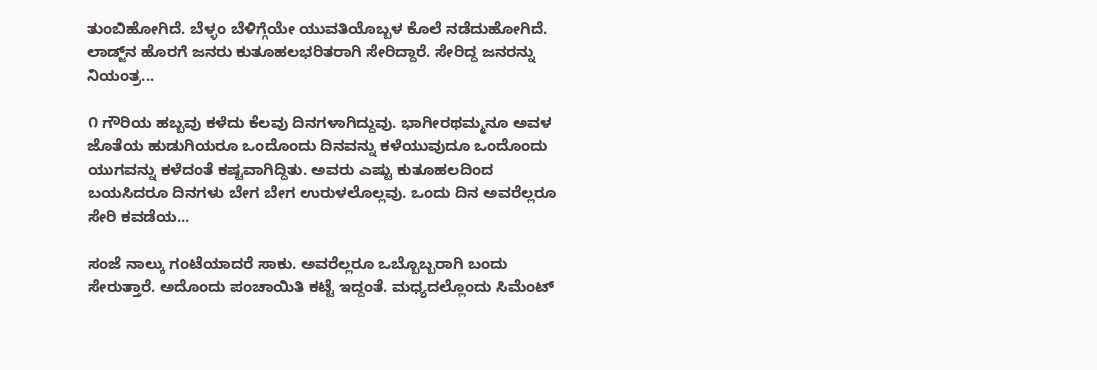ತುಂಬಿಹೋಗಿದೆ. ಬೆಳ್ಳಂ ಬೆಳಿಗ್ಗೆಯೇ ಯುವತಿಯೊಬ್ಬಳ ಕೊಲೆ ನಡೆದುಹೋಗಿದೆ. ಲಾಡ್ಜ್‌ನ ಹೊರಗೆ ಜನರು ಕುತೂಹಲಭರಿತರಾಗಿ ಸೇರಿದ್ದಾರೆ. ಸೇರಿದ್ದ ಜನರನ್ನು ನಿಯಂತ್ರ...

೧ ಗೌರಿಯ ಹಬ್ಬವು ಕಳೆದು ಕೆಲವು ದಿನಗಳಾಗಿದ್ದುವು. ಭಾಗೀರಥಮ್ಮನೂ ಅವಳ ಜೊತೆಯ ಹುಡುಗಿಯರೂ ಒಂದೊಂದು ದಿನವನ್ನು ಕಳೆಯುವುದೂ ಒಂದೊಂದು ಯುಗವನ್ನು ಕಳೆದಂತೆ ಕಷ್ಟವಾಗಿದ್ದಿತು. ಅವರು ಎಷ್ಟು ಕುತೂಹಲದಿಂದ ಬಯಸಿದರೂ ದಿನಗಳು ಬೇಗ ಬೇಗ ಉರುಳಲೊಲ್ಲವು. ಒಂದು ದಿನ ಅವರೆಲ್ಲರೂ ಸೇರಿ ಕವಡೆಯ...

ಸಂಜೆ ನಾಲ್ಕು ಗಂಟೆಯಾದರೆ ಸಾಕು. ಅವರೆಲ್ಲರೂ ಒಬ್ಬೊಬ್ಬರಾಗಿ ಬಂದು ಸೇರುತ್ತಾರೆ. ಅದೊಂದು ಪಂಚಾಯಿತಿ ಕಟ್ಟೆ ಇದ್ದಂತೆ. ಮಧ್ಯದಲ್ಲೊಂದು ಸಿಮೆಂಟ್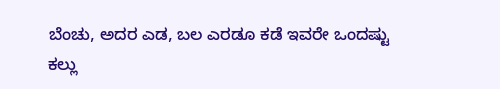ಬೆಂಚು, ಅದರ ಎಡ, ಬಲ ಎರಡೂ ಕಡೆ ಇವರೇ ಒಂದಷ್ಟು ಕಲ್ಲು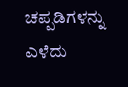ಚಪ್ಪಡಿಗಳನ್ನು ಎಳೆದು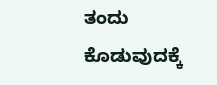ತಂದು ಕೊಡುವುದಕ್ಕೆ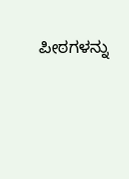ಪೀಠಗಳನ್ನು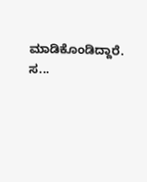ಮಾಡಿಕೊಂಡಿದ್ದಾರೆ. ಸ...